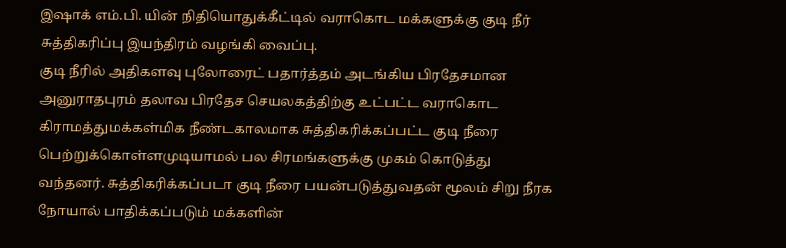இஷாக் எம்.பி. யின் நிதியொதுக்கீட்டில் வராகொட மக்களுக்கு குடி நீர் சுத்திகரிப்பு இயந்திரம் வழங்கி வைப்பு.
குடி நீரில் அதிகளவு புலோரைட் பதார்த்தம் அடங்கிய பிரதேசமான அனுராதபுரம் தலாவ பிரதேச செயலகத்திற்கு உட்பட்ட வராகொட கிராமத்துமக்கள்மிக நீண்டகாலமாக சுத்திகரிக்கப்பட்ட குடி நீரை பெற்றுக்கொள்ளமுடியாமல் பல சிரமங்களுக்கு முகம் கொடுத்து வந்தனர். சுத்திகரிக்கப்படா குடி நீரை பயன்படுத்துவதன் மூலம் சிறு நீரக நோயால் பாதிக்கப்படும் மக்களின்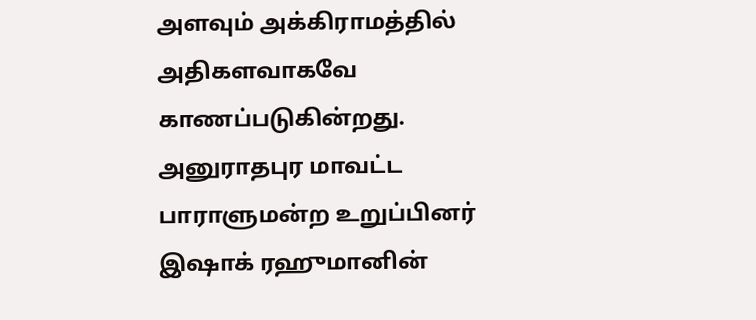அளவும் அக்கிராமத்தில் அதிகளவாகவே காணப்படுகின்றது. அனுராதபுர மாவட்ட பாராளுமன்ற உறுப்பினர் இஷாக் ரஹுமானின்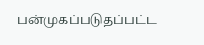பன்முகப்படுதப்பட்ட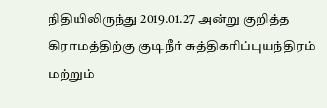நிதியிலிருந்து 2019.01.27 அன்று குறித்த கிராமத்திற்கு குடிநீர் சுத்திகரிப்புயந்திரம் மற்றும்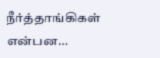நீர்த்தாங்கிகள் என்பன…